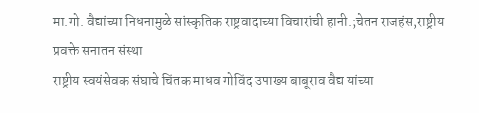मा.गो. वैद्यांच्या निधनामुळे सांस्कृतिक राष्ट्रवादाच्या विचारांची हानी.;चेतन राजहंस,राष्ट्रीय प्रवक्ते सनातन संस्था
राष्ट्रीय स्वयंसेवक संघाचे चिंतक माधव गोविंद उपाख्य बाबूराव वैद्य यांच्या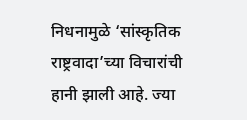निधनामुळे ‘सांस्कृतिक राष्ट्रवादा’च्या विचारांची हानी झाली आहे. ज्या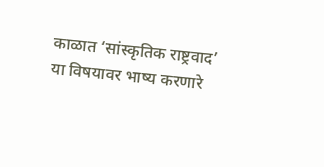काळात ‘सांस्कृतिक राष्ट्रवाद’ या विषयावर भाष्य करणारे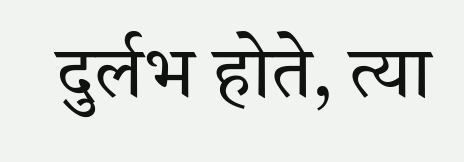दुर्लभ होते, त्या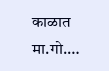काळात मा.गो.…